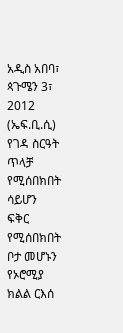አዲስ አበባ፣ ጳጉሜን 3፣ 2012 (ኤፍ.ቢ.ሲ) የገዳ ስርዓት ጥላቻ የሚሰበክበት ሳይሆን ፍቅር የሚሰበክበት ቦታ መሆኑን የኦሮሚያ ክልል ርእሰ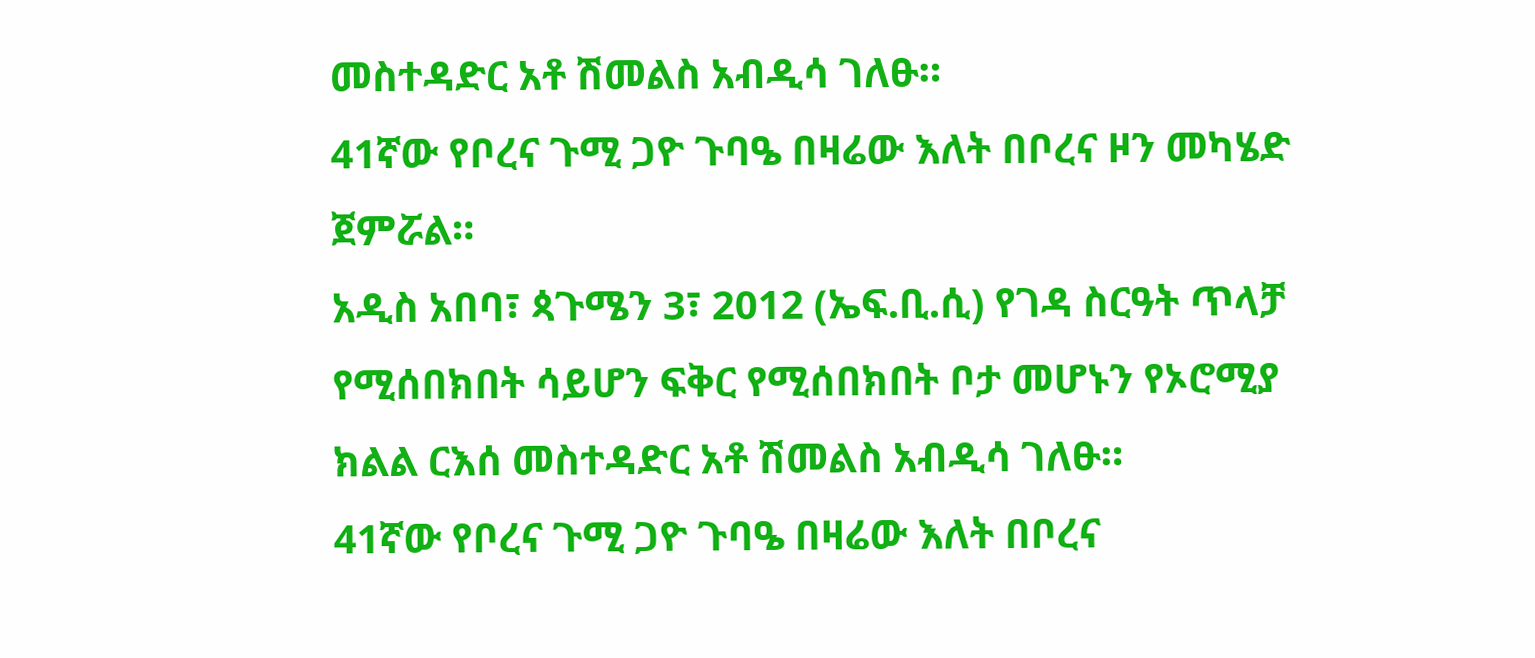መስተዳድር አቶ ሽመልስ አብዲሳ ገለፁ።
41ኛው የቦረና ጉሚ ጋዮ ጉባዔ በዛሬው እለት በቦረና ዞን መካሄድ ጀምሯል።
አዲስ አበባ፣ ጳጉሜን 3፣ 2012 (ኤፍ.ቢ.ሲ) የገዳ ስርዓት ጥላቻ የሚሰበክበት ሳይሆን ፍቅር የሚሰበክበት ቦታ መሆኑን የኦሮሚያ ክልል ርእሰ መስተዳድር አቶ ሽመልስ አብዲሳ ገለፁ።
41ኛው የቦረና ጉሚ ጋዮ ጉባዔ በዛሬው እለት በቦረና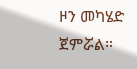ዞን መካሄድ ጀምሯል።